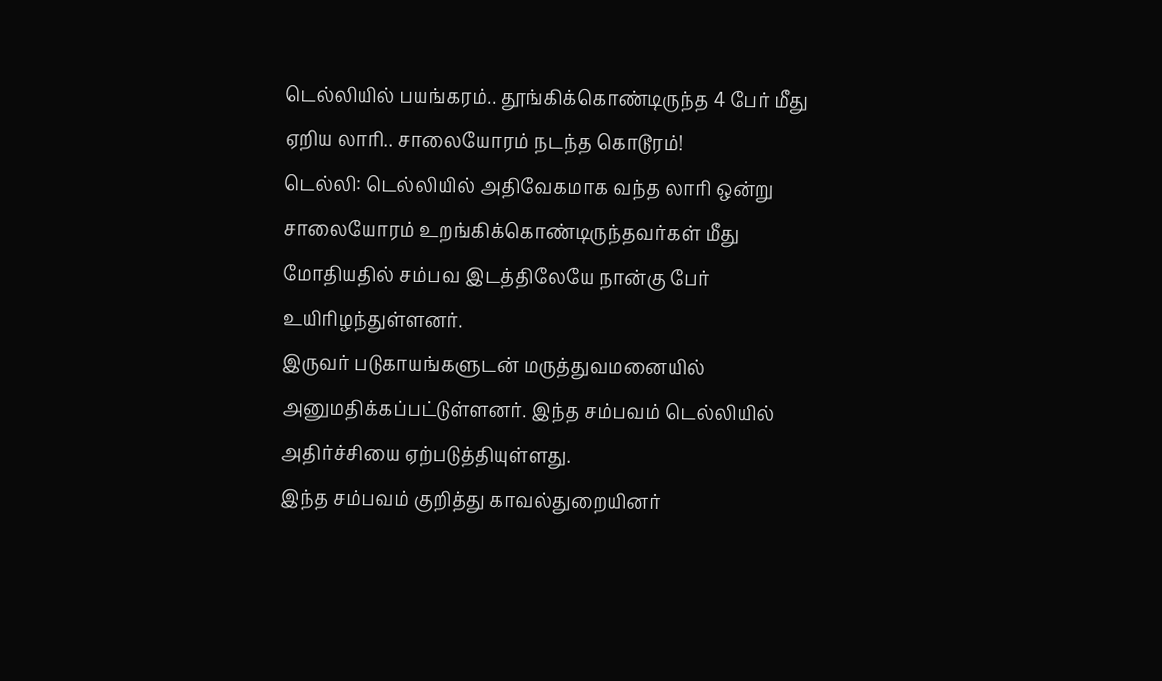டெல்லியில் பயங்கரம்.. தூங்கிக்கொண்டிருந்த 4 பேர் மீது ஏறிய லாரி.. சாலையோரம் நடந்த கொடூரம்!
டெல்லி: டெல்லியில் அதிவேகமாக வந்த லாரி ஒன்று சாலையோரம் உறங்கிக்கொண்டிருந்தவர்கள் மீது மோதியதில் சம்பவ இடத்திலேயே நான்கு பேர் உயிரிழந்துள்ளனர்.
இருவர் படுகாயங்களுடன் மருத்துவமனையில் அனுமதிக்கப்பட்டுள்ளனர். இந்த சம்பவம் டெல்லியில் அதிர்ச்சியை ஏற்படுத்தியுள்ளது.
இந்த சம்பவம் குறித்து காவல்துறையினர்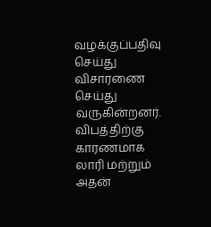வழக்குப்பதிவு செய்து விசாரணை செய்து வருகின்றனர். விபத்திற்கு காரணமாக லாரி மற்றும் அதன்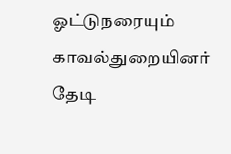ஓட்டுநரையும் காவல்துறையினர் தேடி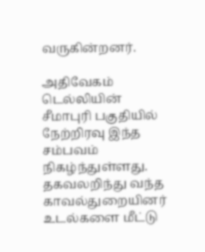வருகின்றனர்.

அதிவேகம்
டெல்லியின் சீமாபுரி பகுதியில் நேற்றிரவு இந்த சம்பவம் நிகழ்ந்துள்ளது. தகவலறிந்து வந்த காவல்துறையினர் உடல்களை மீட்டு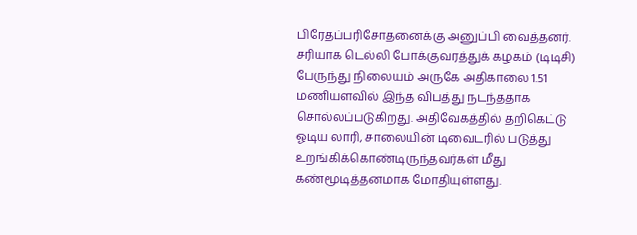பிரேதப்பரிசோதனைக்கு அனுப்பி வைத்தனர். சரியாக டெல்லி போக்குவரத்துக் கழகம் (டிடிசி) பேருந்து நிலையம் அருகே அதிகாலை 1.51 மணியளவில் இந்த விபத்து நடந்ததாக சொல்லப்படுகிறது. அதிவேகத்தில் தறிகெட்டு ஓடிய லாரி, சாலையின் டிவைடரில் படுத்து உறங்கிக்கொண்டிருந்தவர்கள் மீது கண்மூடித்தனமாக மோதியுள்ளது.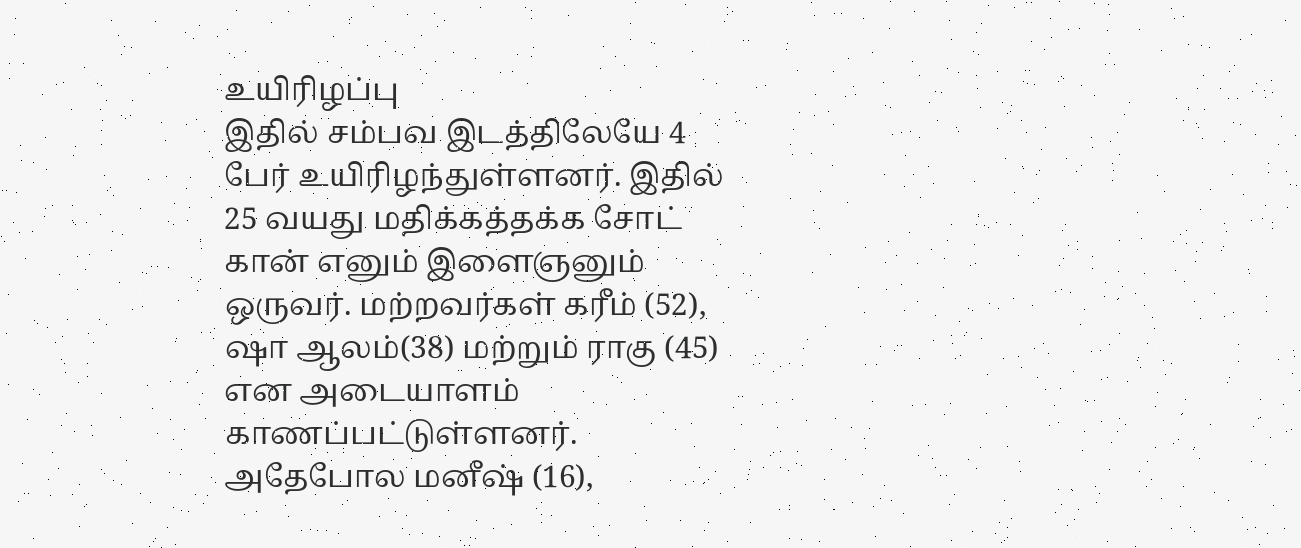உயிரிழப்பு
இதில் சம்பவ இடத்திலேயே 4 பேர் உயிரிழந்துள்ளனர். இதில் 25 வயது மதிக்கத்தக்க சோட் கான் எனும் இளைஞனும் ஒருவர். மற்றவர்கள் கரீம் (52), ஷா ஆலம்(38) மற்றும் ராகு (45) என அடையாளம் காணப்பட்டுள்ளனர். அதேபோல மனீஷ் (16),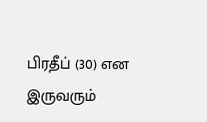பிரதீப் (30) என இருவரும்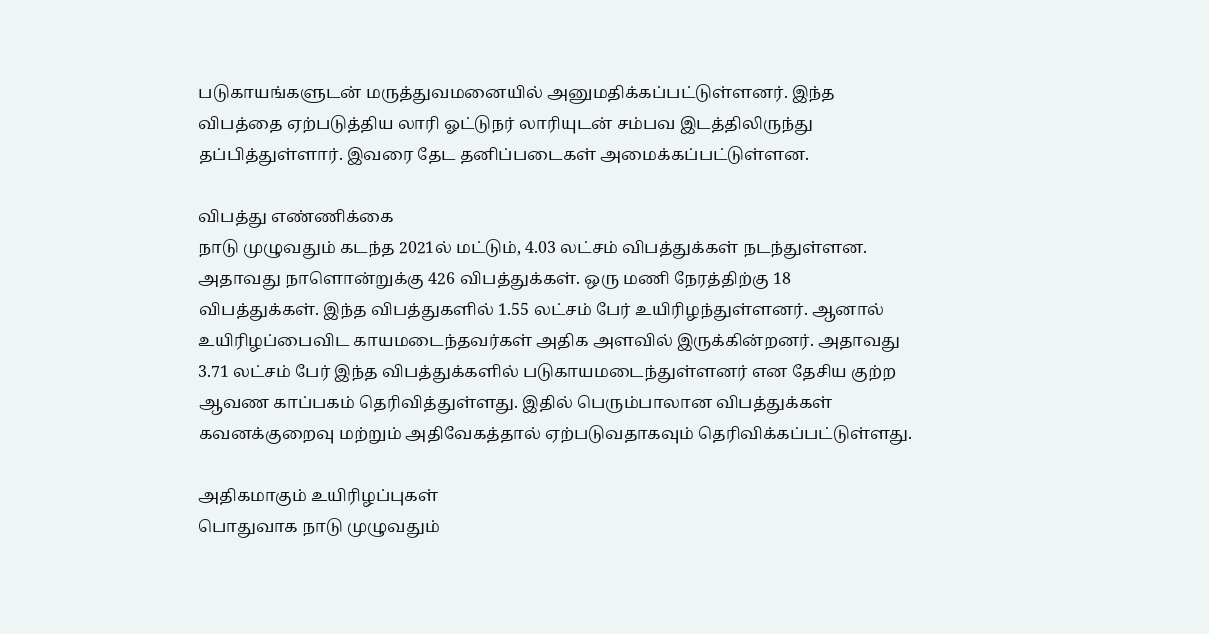படுகாயங்களுடன் மருத்துவமனையில் அனுமதிக்கப்பட்டுள்ளனர். இந்த விபத்தை ஏற்படுத்திய லாரி ஓட்டுநர் லாரியுடன் சம்பவ இடத்திலிருந்து தப்பித்துள்ளார். இவரை தேட தனிப்படைகள் அமைக்கப்பட்டுள்ளன.

விபத்து எண்ணிக்கை
நாடு முழுவதும் கடந்த 2021ல் மட்டும், 4.03 லட்சம் விபத்துக்கள் நடந்துள்ளன. அதாவது நாளொன்றுக்கு 426 விபத்துக்கள். ஒரு மணி நேரத்திற்கு 18 விபத்துக்கள். இந்த விபத்துகளில் 1.55 லட்சம் பேர் உயிரிழந்துள்ளனர். ஆனால் உயிரிழப்பைவிட காயமடைந்தவர்கள் அதிக அளவில் இருக்கின்றனர். அதாவது 3.71 லட்சம் பேர் இந்த விபத்துக்களில் படுகாயமடைந்துள்ளனர் என தேசிய குற்ற ஆவண காப்பகம் தெரிவித்துள்ளது. இதில் பெரும்பாலான விபத்துக்கள் கவனக்குறைவு மற்றும் அதிவேகத்தால் ஏற்படுவதாகவும் தெரிவிக்கப்பட்டுள்ளது.

அதிகமாகும் உயிரிழப்புகள்
பொதுவாக நாடு முழுவதும்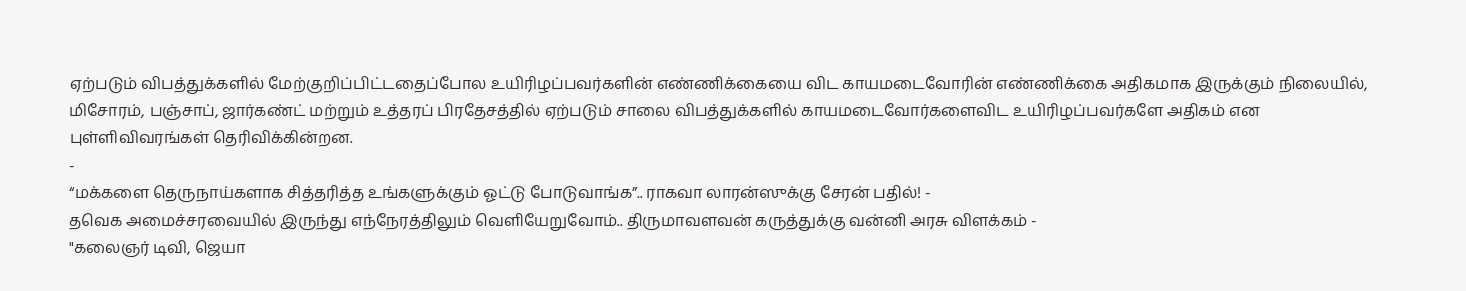ஏற்படும் விபத்துக்களில் மேற்குறிப்பிட்டதைப்போல உயிரிழப்பவர்களின் எண்ணிக்கையை விட காயமடைவோரின் எண்ணிக்கை அதிகமாக இருக்கும் நிலையில், மிசோரம், பஞ்சாப், ஜார்கண்ட் மற்றும் உத்தரப் பிரதேசத்தில் ஏற்படும் சாலை விபத்துக்களில் காயமடைவோர்களைவிட உயிரிழப்பவர்களே அதிகம் என புள்ளிவிவரங்கள் தெரிவிக்கின்றன.
-
“மக்களை தெருநாய்களாக சித்தரித்த உங்களுக்கும் ஓட்டு போடுவாங்க”.. ராகவா லாரன்ஸுக்கு சேரன் பதில்! -
தவெக அமைச்சரவையில் இருந்து எந்நேரத்திலும் வெளியேறுவோம்.. திருமாவளவன் கருத்துக்கு வன்னி அரசு விளக்கம் -
"கலைஞர் டிவி, ஜெயா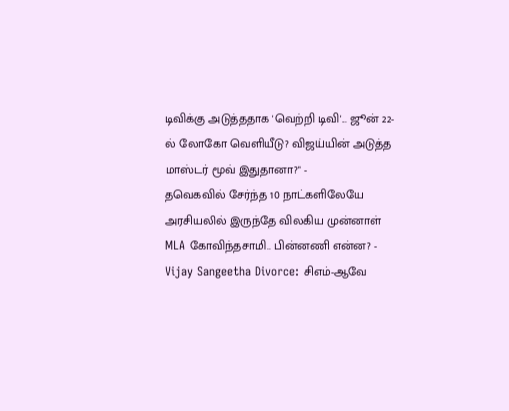டிவிக்கு அடுத்ததாக 'வெற்றி டிவி'... ஜூன் 22-ல் லோகோ வெளியீடு? விஜய்யின் அடுத்த மாஸ்டர் மூவ் இதுதானா?" -
தவெகவில் சேர்ந்த 10 நாட்களிலேயே அரசியலில் இருந்தே விலகிய முன்னாள் MLA கோவிந்தசாமி.. பின்னணி என்ன? -
Vijay Sangeetha Divorce: சிஎம்-ஆவே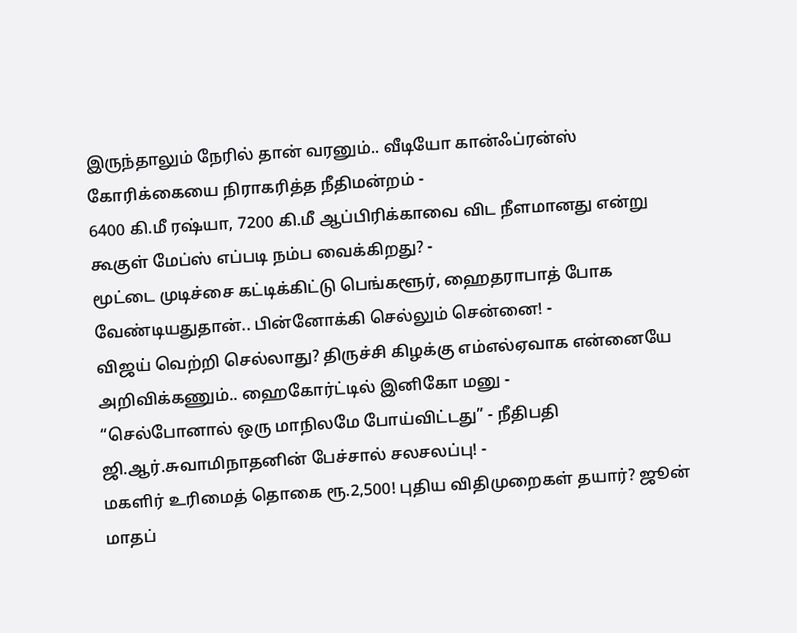இருந்தாலும் நேரில் தான் வரனும்.. வீடியோ கான்ஃப்ரன்ஸ் கோரிக்கையை நிராகரித்த நீதிமன்றம் -
6400 கி.மீ ரஷ்யா, 7200 கி.மீ ஆப்பிரிக்காவை விட நீளமானது என்று கூகுள் மேப்ஸ் எப்படி நம்ப வைக்கிறது? -
மூட்டை முடிச்சை கட்டிக்கிட்டு பெங்களூர், ஹைதராபாத் போக வேண்டியதுதான்.. பின்னோக்கி செல்லும் சென்னை! -
விஜய் வெற்றி செல்லாது? திருச்சி கிழக்கு எம்எல்ஏவாக என்னையே அறிவிக்கணும்.. ஹைகோர்ட்டில் இனிகோ மனு -
“செல்போனால் ஒரு மாநிலமே போய்விட்டது” - நீதிபதி ஜி.ஆர்.சுவாமிநாதனின் பேச்சால் சலசலப்பு! -
மகளிர் உரிமைத் தொகை ரூ.2,500! புதிய விதிமுறைகள் தயார்? ஜூன் மாதப்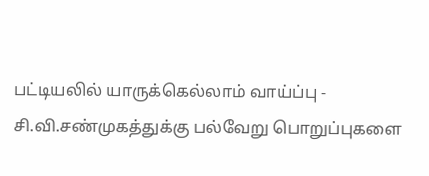பட்டியலில் யாருக்கெல்லாம் வாய்ப்பு -
சி.வி.சண்முகத்துக்கு பல்வேறு பொறுப்புகளை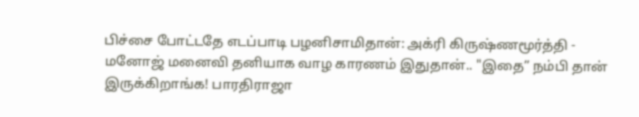பிச்சை போட்டதே எடப்பாடி பழனிசாமிதான்: அக்ரி கிருஷ்ணமூர்த்தி -
மனோஜ் மனைவி தனியாக வாழ காரணம் இதுதான்.. "இதை” நம்பி தான் இருக்கிறாங்க! பாரதிராஜா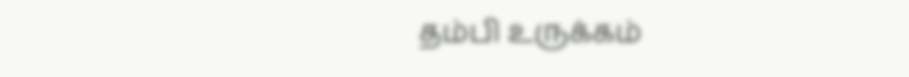தம்பி உருக்கம்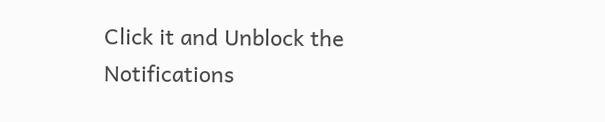Click it and Unblock the Notifications